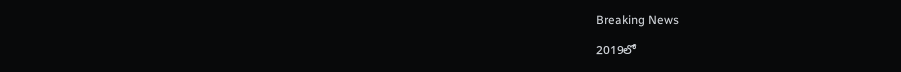Breaking News

2019లో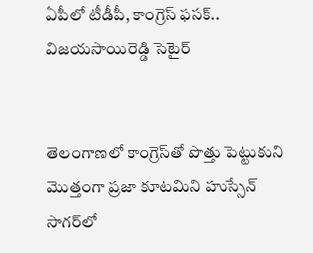ఏపీలో టీడీపీ, కాంగ్రెస్ ఫసక్.. విజయసాయిరెడ్డి సెటైర్


తెలంగాణలో కాంగ్రెస్‌తో పొత్తు పెట్టుకుని మొత్తంగా ప్రజా కూటమిని హుస్సేన్ సాగర్‌లో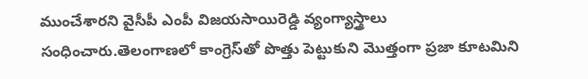ముంచేశారని వైసీపీ ఎంపీ విజయసాయిరెడ్డి వ్యంగ్యాస్త్రాలు సంధించారు.తెలంగాణలో కాంగ్రెస్‌తో పొత్తు పెట్టుకుని మొత్తంగా ప్రజా కూటమిని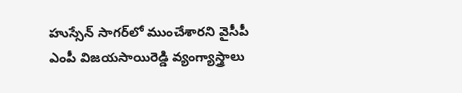హుస్సేన్ సాగర్‌లో ముంచేశారని వైసీపీ ఎంపీ విజయసాయిరెడ్డి వ్యంగ్యాస్త్రాలు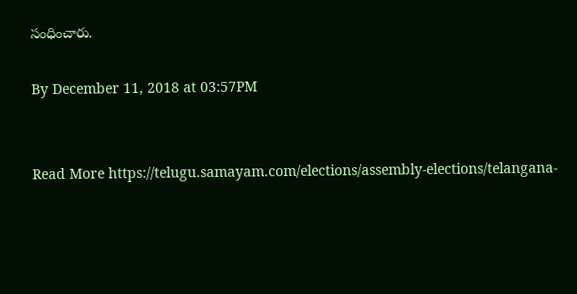సంధించారు.

By December 11, 2018 at 03:57PM


Read More https://telugu.samayam.com/elections/assembly-elections/telangana-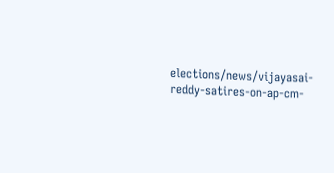elections/news/vijayasai-reddy-satires-on-ap-cm-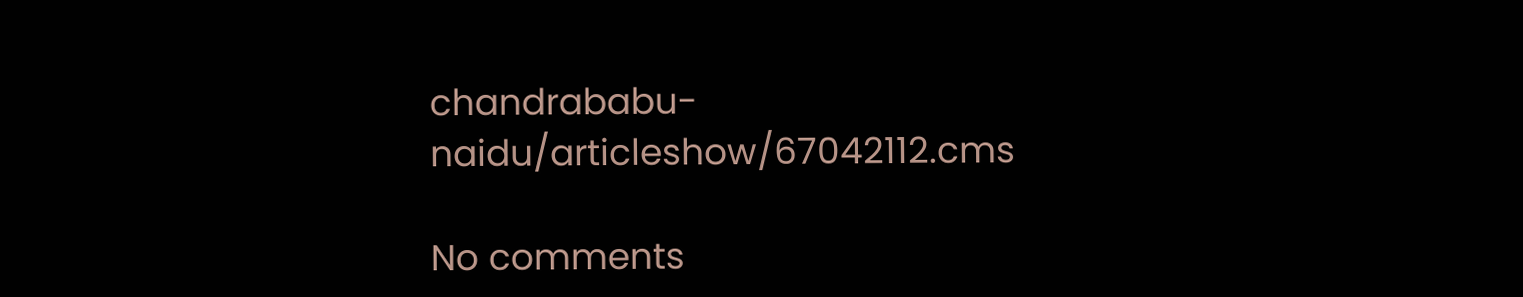chandrababu-naidu/articleshow/67042112.cms

No comments